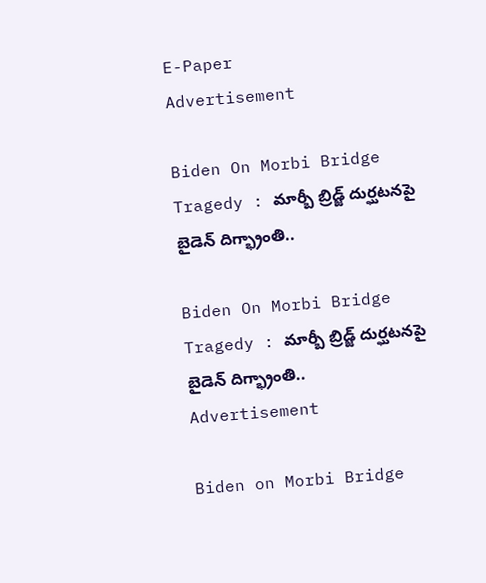E-Paper
Advertisement

Biden On Morbi Bridge Tragedy : మార్బీ బ్రిడ్జ్ దుర్ఘటనపై బైడెన్ దిగ్భ్రాంతి..

Biden On Morbi Bridge Tragedy : మార్బీ బ్రిడ్జ్ దుర్ఘటనపై బైడెన్ దిగ్భ్రాంతి..
Advertisement

Biden on Morbi Bridge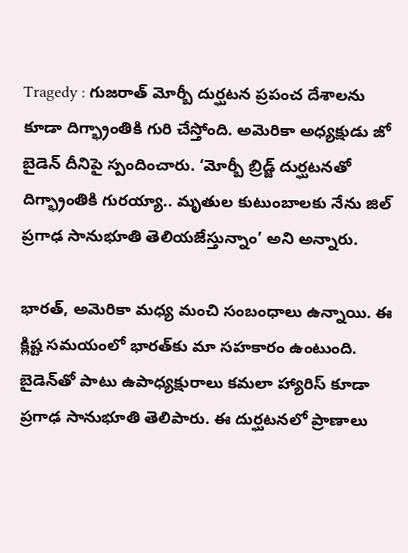Tragedy : గుజరాత్ మోర్బీ దుర్ఘటన ప్రపంచ దేశాలను కూడా దిగ్భ్రాంతికి గురి చేస్తోంది. అమెరికా అధ్యక్షుడు జో బైడెన్ దీనిపై స్పందించారు. ‘మోర్బీ బ్రిడ్జ్ దుర్ఘటనతో దిగ్భ్రాంతికి గురయ్యా.. మృతుల కుటుంబాలకు నేను జిల్ ప్రగాఢ సానుభూతి తెలియజేస్తున్నాం’ అని అన్నారు.

భారత్, అమెరికా మధ్య మంచి సంబంధాలు ఉన్నాయి. ఈ క్లిష్ట సమయంలో భారత్‌కు మా సహకారం ఉంటుంది. బైడెన్‌తో పాటు ఉపాధ్యక్షురాలు కమలా హ్యారిస్ ‌కూడా ప్రగాఢ సానుభూతి తెలిపారు. ఈ దుర్ఘటనలో ప్రాణాలు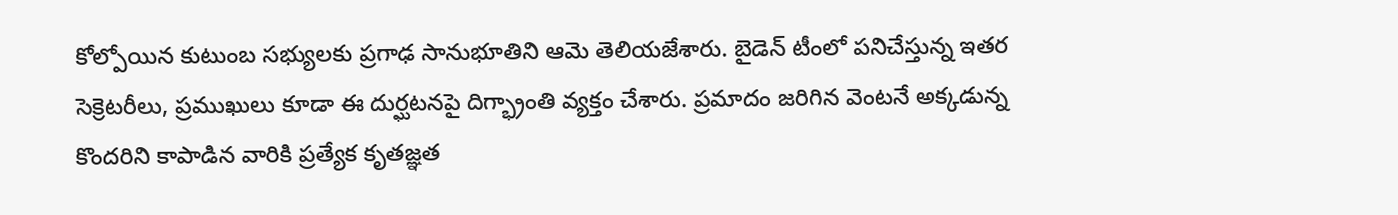కోల్పోయిన కుటుంబ సభ్యులకు ప్రగాఢ సానుభూతిని ఆమె తెలియజేశారు. బైడెన్ టీంలో పనిచేస్తున్న ఇతర సెక్రెటరీలు, ప్రముఖులు కూడా ఈ దుర్ఘటనపై దిగ్భ్రాంతి వ్యక్తం చేశారు. ప్రమాదం జరిగిన వెంటనే అక్కడున్న కొందరిని కాపాడిన వారికి ప్రత్యేక కృతజ్ఞత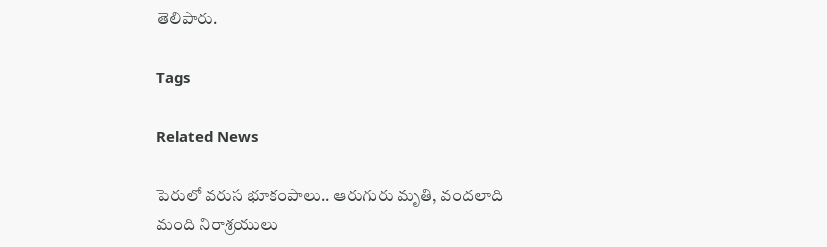తెలిపారు.

Tags

Related News

పెరులో వరుస భూకంపాలు.. ఆరుగురు మృతి, వందలాది మంది నిరాశ్రయులు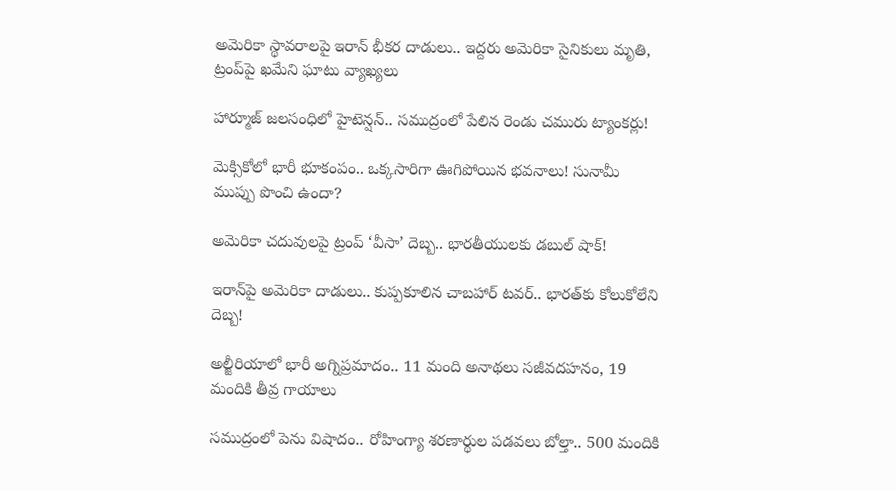అమెరికా స్థావరాలపై ఇరాన్ భీకర దాడులు.. ఇద్దరు అమెరికా సైనికులు మృతి, ట్రంప్‌పై ఖమేని ఘాటు వ్యాఖ్యలు

హార్మూజ్ జలసంధిలో హైటెన్షన్.. సముద్రంలో పేలిన రెండు చమురు ట్యాంకర్లు!

మెక్సికోలో భారీ భూకంపం.. ఒక్కసారిగా ఊగిపోయిన భవనాలు! సునామీ ముప్పు పొంచి ఉందా?

అమెరికా చదువులపై ట్రంప్ ‘వీసా’ దెబ్బ.. భారతీయులకు డబుల్ షాక్!

ఇరాన్‌పై అమెరికా దాడులు.. కుప్పకూలిన చాబహార్ టవర్.. భారత్‌కు కోలుకోలేని దెబ్బ!

అల్జీరియాలో భారీ అగ్నిప్రమాదం.. 11 మంది అనాథలు సజీవదహనం, 19 మందికి తీవ్ర గాయాలు

సముద్రంలో పెను విషాదం.. రోహింగ్యా శరణార్థుల పడవలు బోల్తా.. 500 మందికి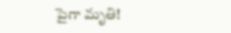పైగా మృతి!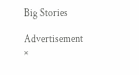Big Stories

Advertisement
×